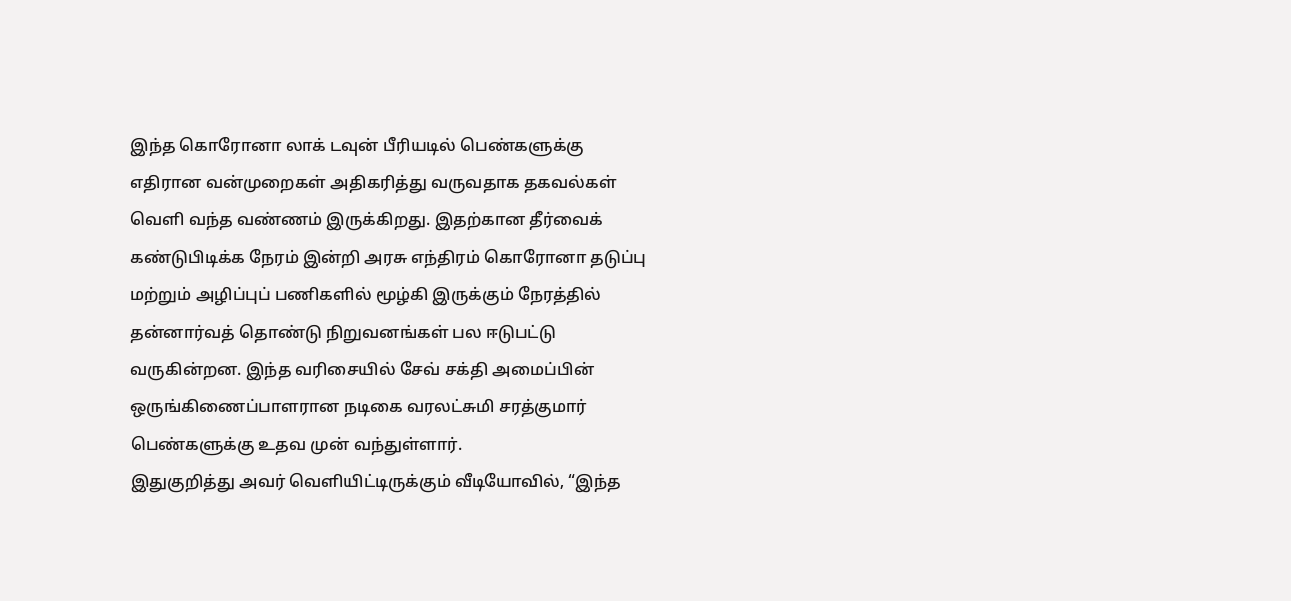இந்த கொரோனா லாக் டவுன் பீரியடில் பெண்களுக்கு எதிரான வன்முறைகள் அதிகரித்து வருவதாக தகவல்கள் வெளி வந்த வண்ணம் இருக்கிறது. இதற்கான தீர்வைக் கண்டுபிடிக்க நேரம் இன்றி அரசு எந்திரம் கொரோனா தடுப்பு மற்றும் அழிப்புப் பணிகளில் மூழ்கி இருக்கும் நேரத்தில் தன்னார்வத் தொண்டு நிறுவனங்கள் பல ஈடுபட்டு வருகின்றன. இந்த வரிசையில் சேவ் சக்தி அமைப்பின் ஒருங்கிணைப்பாளரான நடிகை வரலட்சுமி சரத்குமார் பெண்களுக்கு உதவ முன் வந்துள்ளார்.
இதுகுறித்து அவர் வெளியிட்டிருக்கும் வீடியோவில், “இந்த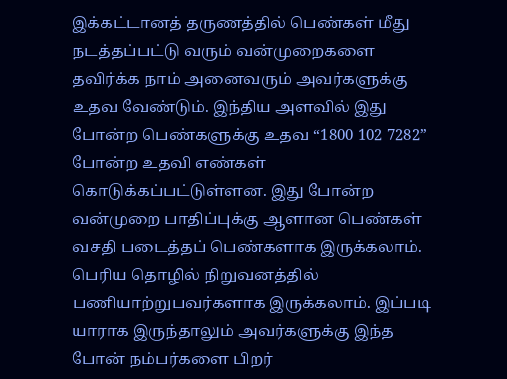இக்கட்டானத் தருணத்தில் பெண்கள் மீது நடத்தப்பட்டு வரும் வன்முறைகளை தவிர்க்க நாம் அனைவரும் அவர்களுக்கு உதவ வேண்டும். இந்திய அளவில் இது போன்ற பெண்களுக்கு உதவ “1800 102 7282” போன்ற உதவி எண்கள் கொடுக்கப்பட்டுள்ளன. இது போன்ற வன்முறை பாதிப்புக்கு ஆளான பெண்கள் வசதி படைத்தப் பெண்களாக இருக்கலாம். பெரிய தொழில் நிறுவனத்தில் பணியாற்றுபவர்களாக இருக்கலாம். இப்படி யாராக இருந்தாலும் அவர்களுக்கு இந்த போன் நம்பர்களை பிறர்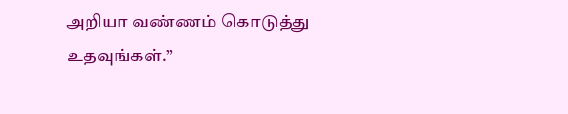அறியா வண்ணம் கொடுத்து உதவுங்கள்.”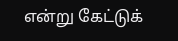என்று கேட்டுக்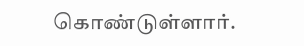கொண்டுள்ளார்.